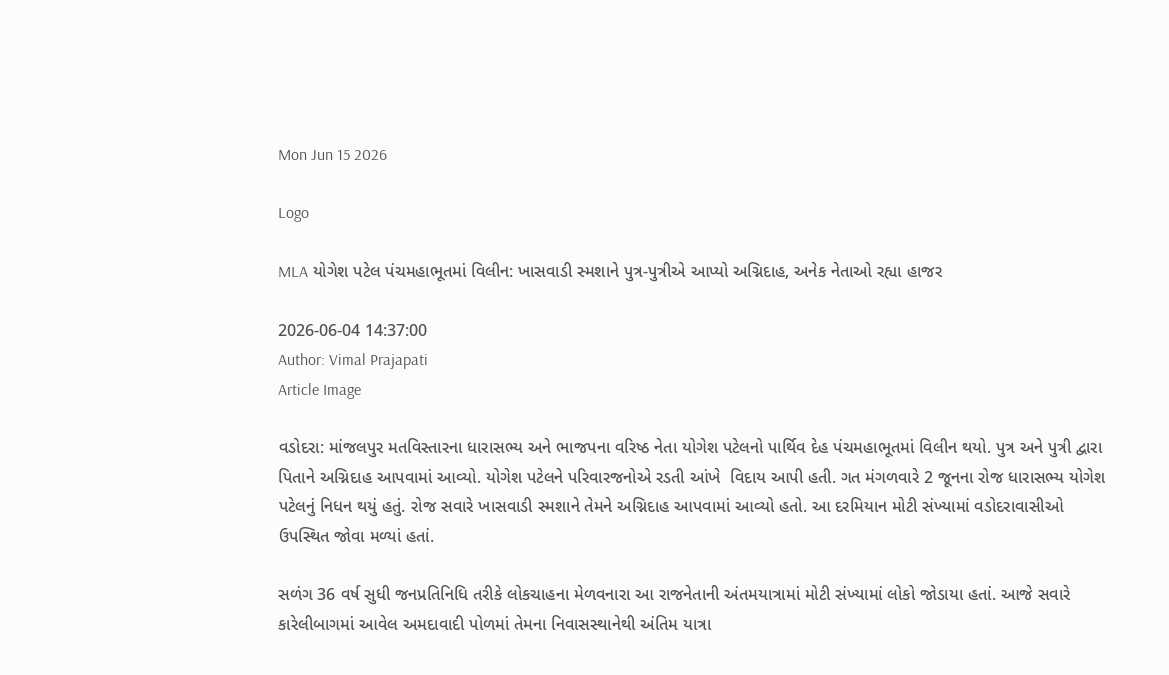Mon Jun 15 2026

Logo

MLA યોગેશ પટેલ પંચમહાભૂતમાં વિલીન: ખાસવાડી સ્મશાને પુત્ર-પુત્રીએ આપ્યો અગ્નિદાહ, અનેક નેતાઓ રહ્યા હાજર

2026-06-04 14:37:00
Author: Vimal Prajapati
Article Image

વડોદરા: માંજલપુર મતવિસ્તારના ધારાસભ્ય અને ભાજપના વરિષ્ઠ નેતા યોગેશ પટેલનો પાર્થિવ દેહ પંચમહાભૂતમાં વિલીન થયો. પુત્ર અને પુત્રી દ્વારા પિતાને અગ્નિદાહ આપવામાં આવ્યો. યોગેશ પટેલને પરિવારજનોએ રડતી આંખે  વિદાય આપી હતી. ગત મંગળવારે 2 જૂનના રોજ ધારાસભ્ય યોગેશ પટેલનું નિધન થયું હતું. રોજ સવારે ખાસવાડી સ્મશાને તેમને અગ્નિદાહ આપવામાં આવ્યો હતો. આ દરમિયાન મોટી સંખ્યામાં વડોદરાવાસીઓ ઉપસ્થિત જોવા મળ્યાં હતાં.

સળંગ 36 વર્ષ સુધી જનપ્રતિનિધિ તરીકે લોકચાહના મેળવનારા આ રાજનેતાની અંતમયાત્રામાં મોટી સંખ્યામાં લોકો જોડાયા હતાં. આજે સવારે કારેલીબાગમાં આવેલ અમદાવાદી પોળમાં તેમના નિવાસસ્થાનેથી અંતિમ યાત્રા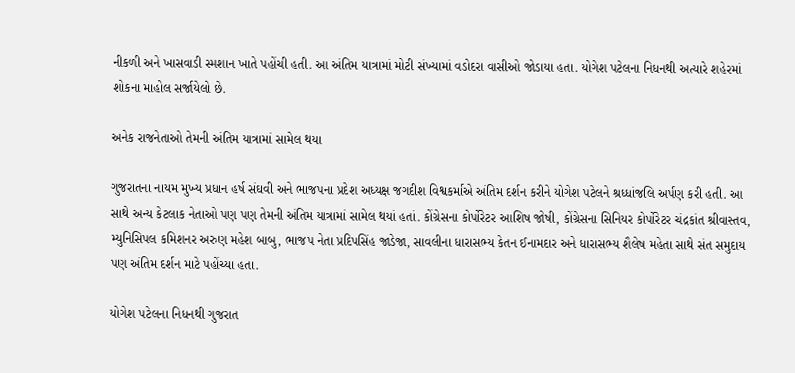નીકળી અને ખાસવાડી સ્મશાન ખાતે પહોંચી હતી. આ અંતિમ યાત્રામાં મોટી સંખ્યામાં વડોદરા વાસીઓ જોડાયા હતા. યોગેશ પટેલના નિધનથી અત્યારે શહેરમાં શોકના માહોલ સર્જાયેલો છે.

અનેક રાજનેતાઓ તેમની અંતિમ યાત્રામાં સામેલ થયા

ગુજરાતના નાયમ મુખ્ય પ્રધાન હર્ષ સંઘવી અને ભાજપના પ્રદેશ અધ્યક્ષ જગદીશ વિશ્વકર્માએ અંતિમ દર્શન કરીને યોગેશ પટેલને શ્રધ્ધાંજલિ અર્પણ કરી હતી. આ સાથે અન્ય કેટલાક નેતાઓ પણ પણ તેમની અંતિમ યાત્રામાં સામેલ થયાં હતાં. કોંગ્રેસના કોર્પોરેટર આશિષ જોષી, કોંગ્રેસના સિનિયર કોર્પોરેટર ચંદ્રકાંત શ્રીવાસ્તવ, મ્યુનિસિપલ કમિશનર અરુણ મહેશ બાબુ, ભાજપ નેતા પ્રદિપસિંહ જાડેજા, સાવલીના ધારાસભ્ય કેતન ઈનામદાર અને ધારાસભ્ય શૈલેષ મહેતા સાથે સંત સમુદાય પણ અંતિમ દર્શન માટે પહોંચ્યા હતા.

યોગેશ પટેલના નિધનથી ગુજરાત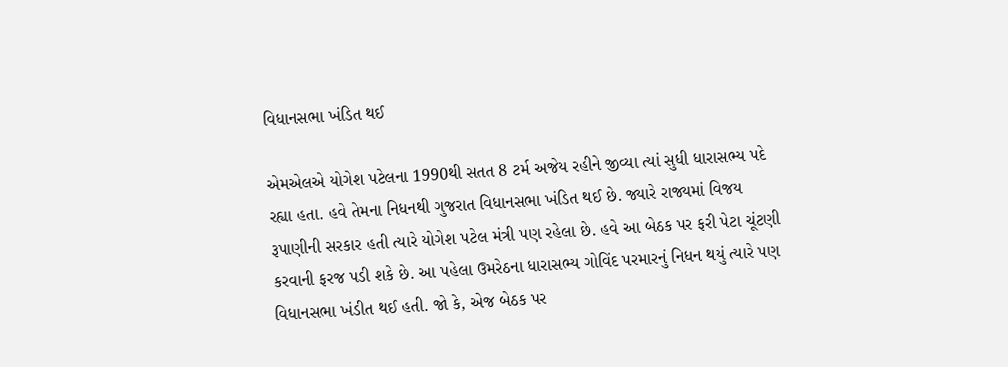વિધાનસભા ખંડિત થઈ

એમએલએ યોગેશ પટેલના 1990થી સતત 8 ટર્મ અજેય રહીને જીવ્યા ત્યાં સુધી ધારાસભ્ય પદે રહ્યા હતા. હવે તેમના નિધનથી ગુજરાત વિધાનસભા ખંડિત થઈ છે. જ્યારે રાજ્યમાં વિજય રૂપાણીની સરકાર હતી ત્યારે યોગેશ પટેલ મંત્રી પણ રહેલા છે. હવે આ બેઠક પર ફરી પેટા ચૂંટણી કરવાની ફરજ પડી શકે છે. આ પહેલા ઉમરેઠના ધારાસભ્ય ગોવિંદ પરમારનું નિધન થયું ત્યારે પણ વિધાનસભા ખંડીત થઈ હતી. જો કે, એજ બેઠક પર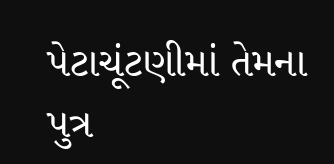પેટાચૂંટણીમાં તેમના પુત્ર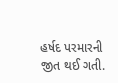હર્ષદ પરમારની જીત થઈ ગતી.